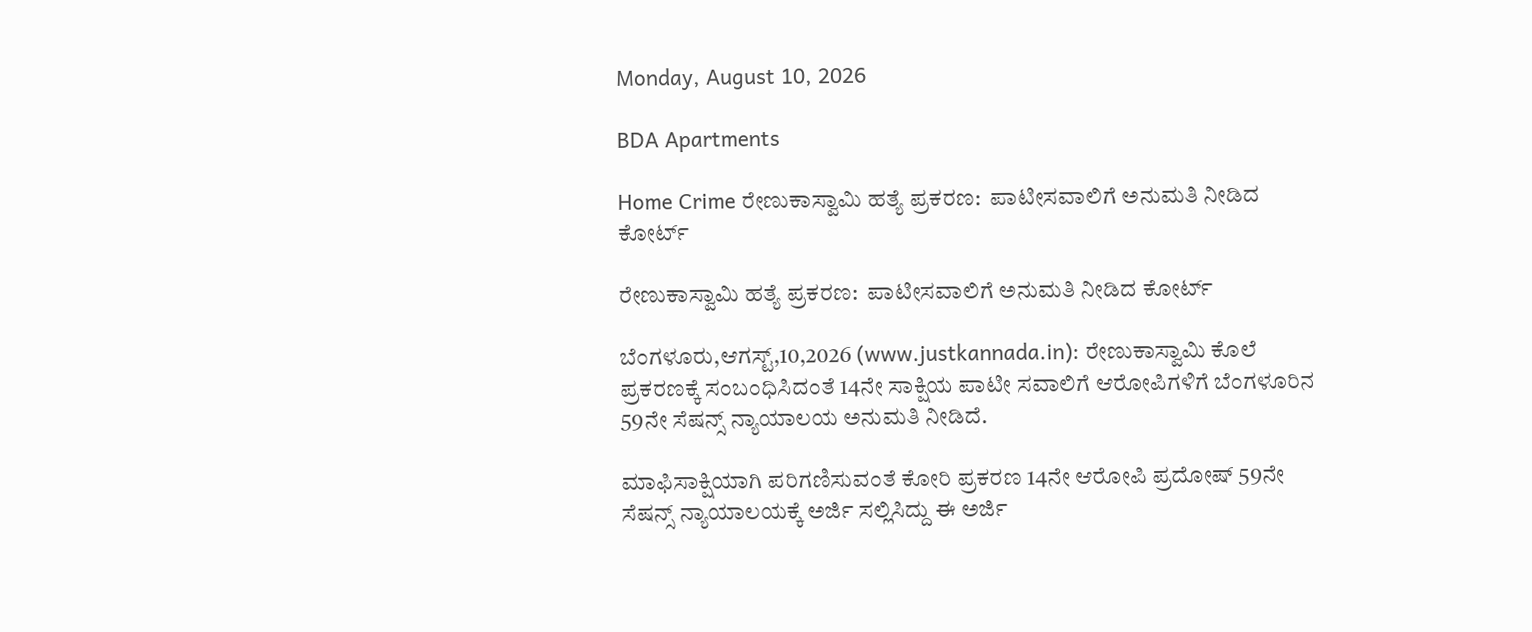Monday, August 10, 2026

BDA Apartments

Home Crime ರೇಣುಕಾಸ್ವಾಮಿ ಹತ್ಯೆ ಪ್ರಕರಣ:  ಪಾಟೀಸವಾಲಿಗೆ ಅನುಮತಿ ನೀಡಿದ ಕೋರ್ಟ್

ರೇಣುಕಾಸ್ವಾಮಿ ಹತ್ಯೆ ಪ್ರಕರಣ:  ಪಾಟೀಸವಾಲಿಗೆ ಅನುಮತಿ ನೀಡಿದ ಕೋರ್ಟ್

ಬೆಂಗಳೂರು,ಆಗಸ್ಟ್,10,2026 (www.justkannada.in): ರೇಣುಕಾಸ್ವಾಮಿ ಕೊಲೆ ಪ್ರಕರಣಕ್ಕೆ ಸಂಬಂಧಿಸಿದಂತೆ 14ನೇ ಸಾಕ್ಷಿಯ ಪಾಟೀ ಸವಾಲಿಗೆ ಆರೋಪಿಗಳಿಗೆ ಬೆಂಗಳೂರಿನ 59ನೇ ಸೆಷನ್ಸ್ ನ್ಯಾಯಾಲಯ ಅನುಮತಿ ನೀಡಿದೆ.

ಮಾಫಿಸಾಕ್ಷಿಯಾಗಿ ಪರಿಗಣಿಸುವಂತೆ ಕೋರಿ ಪ್ರಕರಣ 14ನೇ ಆರೋಪಿ ಪ್ರದೋಷ್ 59ನೇ ಸೆಷನ್ಸ್ ನ್ಯಾಯಾಲಯಕ್ಕೆ ಅರ್ಜಿ ಸಲ್ಲಿಸಿದ್ದು ಈ ಅರ್ಜಿ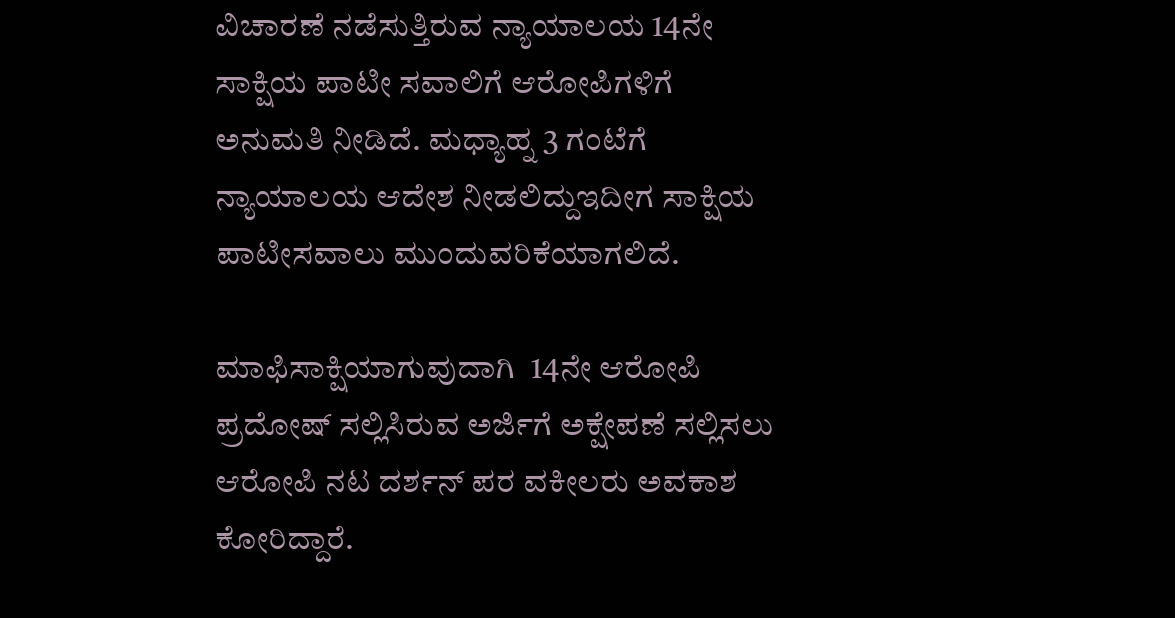ವಿಚಾರಣೆ ನಡೆಸುತ್ತಿರುವ ನ್ಯಾಯಾಲಯ 14ನೇ ಸಾಕ್ಷಿಯ ಪಾಟೀ ಸವಾಲಿಗೆ ಆರೋಪಿಗಳಿಗೆ ಅನುಮತಿ ನೀಡಿದೆ. ಮಧ್ಯಾಹ್ನ 3 ಗಂಟೆಗೆ  ನ್ಯಾಯಾಲಯ ಆದೇಶ ನೀಡಲಿದ್ದುಇದೀಗ ಸಾಕ್ಷಿಯ ಪಾಟೀಸವಾಲು ಮುಂದುವರಿಕೆಯಾಗಲಿದೆ.

ಮಾಫಿಸಾಕ್ಷಿಯಾಗುವುದಾಗಿ  14ನೇ ಆರೋಪಿ ಪ್ರದೋಷ್ ಸಲ್ಲಿಸಿರುವ ಅರ್ಜಿಗೆ ಅಕ್ಷೇಪಣೆ ಸಲ್ಲಿಸಲು ಆರೋಪಿ ನಟ ದರ್ಶನ್ ಪರ ವಕೀಲರು ಅವಕಾಶ ಕೋರಿದ್ದಾರೆ.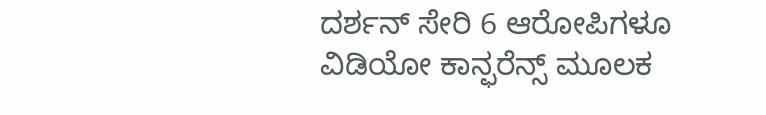ದರ್ಶನ್ ಸೇರಿ 6 ಆರೋಪಿಗಳೂ ವಿಡಿಯೋ ಕಾನ್ಫರೆನ್ಸ್ ಮೂಲಕ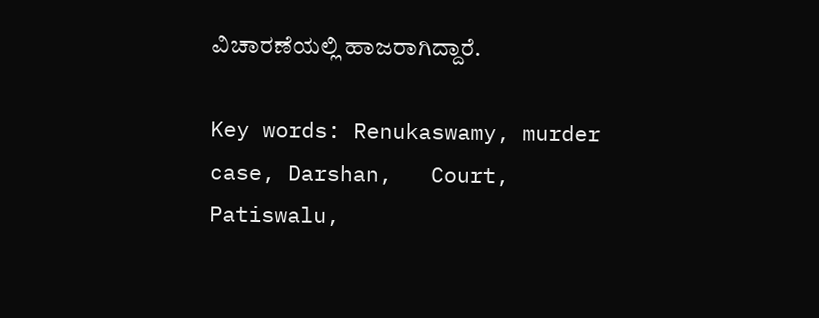ವಿಚಾರಣೆಯಲ್ಲಿ ಹಾಜರಾಗಿದ್ದಾರೆ.

Key words: Renukaswamy, murder case, Darshan,   Court, Patiswalu,